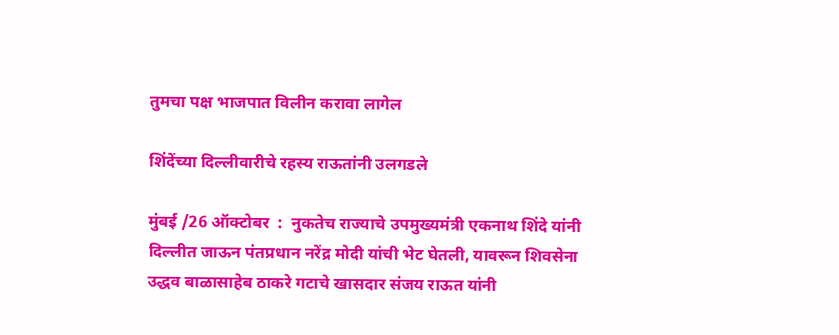तुमचा पक्ष भाजपात विलीन करावा लागेल

शिंदेंच्या दिल्लीवारीचे रहस्य राऊतांनी उलगडले

मुंबई /26 ऑक्टोबर  :  नुकतेच राज्याचे उपमुख्यमंत्री एकनाथ शिंदे यांनी दिल्लीत जाऊन पंतप्रधान नरेंद्र मोदी यांची भेट घेतली, यावरून शिवसेना उद्धव बाळासाहेब ठाकरे गटाचे खासदार संजय राऊत यांनी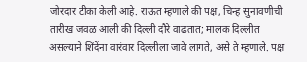जोरदार टीका केली आहे. राऊत म्हणाले की पक्ष, चिन्ह सुनावणीची तारीख जवळ आली की दिल्ली दौरे वाढतात; मालक दिल्लीत असल्याने शिंदेंना वारंवार दिल्लीला जावे लागते, असे ते म्हणाले. पक्ष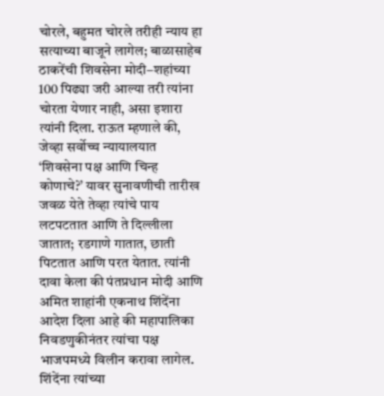चोरले, बहुमत चोरले तरीही न्याय हा सत्याच्या बाजूने लागेल; बाळासाहेब ठाकरेंची शिवसेना मोदी–शहांच्या 100 पिढ्या जरी आल्या तरी त्यांना चोरता येणार नाही, असा इशारा त्यांनी दिला. राऊत म्हणाले की, जेव्हा सर्वोच्च न्यायालयात ‘शिवसेना पक्ष आणि चिन्ह कोणाचे?’ यावर सुनावणीची तारीख जवळ येते तेव्हा त्यांचे पाय लटपटतात आणि ते दिल्लीला जातात; रडगाणे गातात, छाती पिटतात आणि परत येतात. त्यांनी दावा केला की पंतप्रधान मोदी आणि अमित शाहांनी एकनाथ शिंदेंना आदेश दिला आहे की महापालिका निवडणुकीनंतर त्यांचा पक्ष भाजपमध्ये विलीन करावा लागेल. शिंदेंना त्यांच्या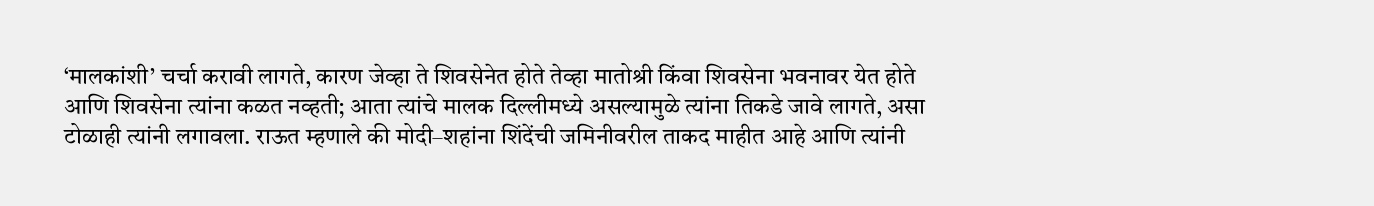‘मालकांशी’ चर्चा करावी लागते, कारण जेव्हा ते शिवसेनेत होते तेव्हा मातोश्री किंवा शिवसेना भवनावर येत होते आणि शिवसेना त्यांना कळत नव्हती; आता त्यांचे मालक दिल्लीमध्ये असल्यामुळे त्यांना तिकडे जावे लागते, असा टोळाही त्यांनी लगावला. राऊत म्हणाले की मोदी–शहांना शिंदेंची जमिनीवरील ताकद माहीत आहे आणि त्यांनी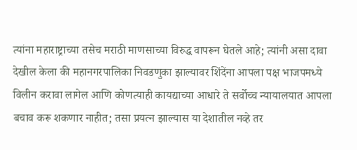त्यांना महाराष्ट्राच्या तसेच मराठी माणसाच्या विरुद्ध वापरून घेतले आहे; त्यांनी असा दावा देखील केला की महानगरपालिका निवडणुका झाल्यावर शिंदेंना आपला पक्ष भाजपमध्ये विलीन करावा लागेल आणि कोणत्याही कायद्याच्या आधारे ते सर्वोच्च न्यायालयात आपला बचाव करू शकणार नाहीत; तसा प्रयत्न झाल्यास या देशातील नव्हे तर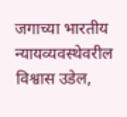जगाच्या भारतीय न्यायव्यवस्थेवरील विश्वास उडेल,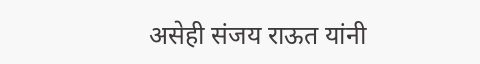असेही संजय राऊत यांनी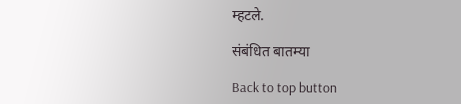म्हटले.

संबंधित बातम्या

Back to top button